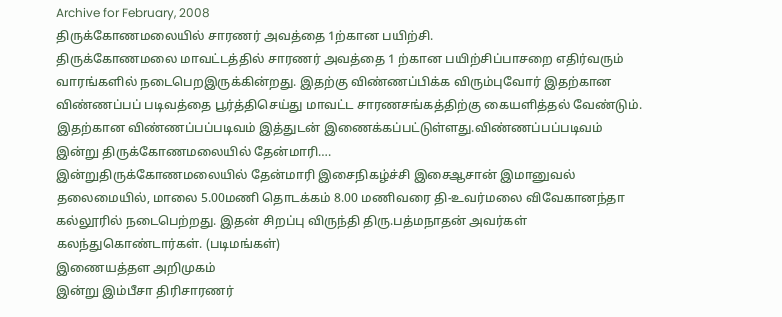Archive for February, 2008
திருக்கோணமலையில் சாரணர் அவத்தை 1ற்கான பயிற்சி.
திருக்கோணமலை மாவட்டத்தில் சாரணர் அவத்தை 1 ற்கான பயிற்சிப்பாசறை எதிர்வரும் வாரங்களில் நடைபெறஇருக்கின்றது. இதற்கு விண்ணப்பிக்க விரும்புவோர் இதற்கான விண்ணப்பப் படிவத்தை பூர்த்திசெய்து மாவட்ட சாரணசங்கத்திற்கு கையளித்தல் வேண்டும். இதற்கான விண்ணப்பப்படிவம் இத்துடன் இணைக்கப்பட்டுள்ளது.விண்ணப்பப்படிவம்
இன்று திருக்கோணமலையில் தேன்மாரி….
இன்றுதிருக்கோணமலையில் தேன்மாரி இசைநிகழ்ச்சி இசைஆசான் இமானுவல் தலைமையில், மாலை 5.00மணி தொடக்கம் 8.00 மணிவரை தி-உவர்மலை விவேகானந்தா கல்லூரில் நடைபெற்றது. இதன் சிறப்பு விருந்தி திரு.பத்மநாதன் அவர்கள் கலந்துகொண்டார்கள். (படிமங்கள்)
இணையத்தள அறிமுகம்
இன்று இம்பீசா திரிசாரணர்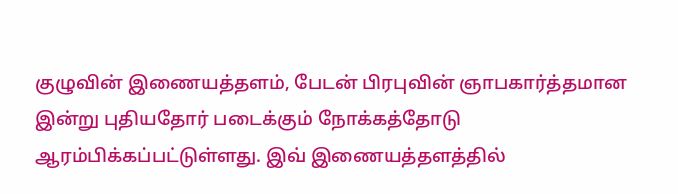குழுவின் இணையத்தளம், பேடன் பிரபுவின் ஞாபகார்த்தமான இன்று புதியதோர் படைக்கும் நோக்கத்தோடு ஆரம்பிக்கப்பட்டுள்ளது. இவ் இணையத்தளத்தில்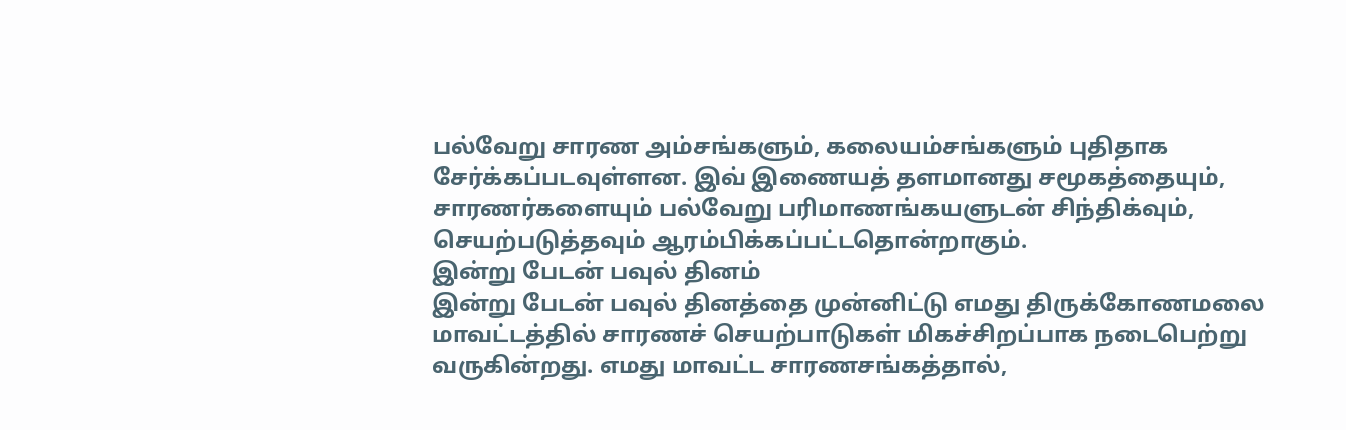பல்வேறு சாரண அம்சங்களும், கலையம்சங்களும் புதிதாக சேர்க்கப்படவுள்ளன. இவ் இணையத் தளமானது சமூகத்தையும், சாரணர்களையும் பல்வேறு பரிமாணங்கயளுடன் சிந்திக்வும், செயற்படுத்தவும் ஆரம்பிக்கப்பட்டதொன்றாகும்.
இன்று பேடன் பவுல் தினம்
இன்று பேடன் பவுல் தினத்தை முன்னிட்டு எமது திருக்கோணமலை மாவட்டத்தில் சாரணச் செயற்பாடுகள் மிகச்சிறப்பாக நடைபெற்று வருகின்றது. எமது மாவட்ட சாரணசங்கத்தால்,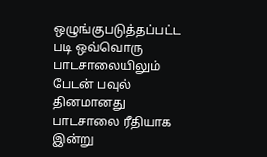ஒழுங்குபடுத்தப்பட்ட படி ஒவ்வொரு பாடசாலையிலும் பேடன் பவுல் தினமானது பாடசாலை ரீதியாக இன்று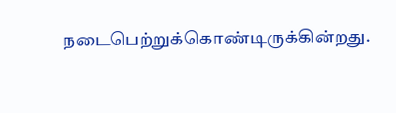நடைபெற்றுக்கொண்டிருக்கின்றது.